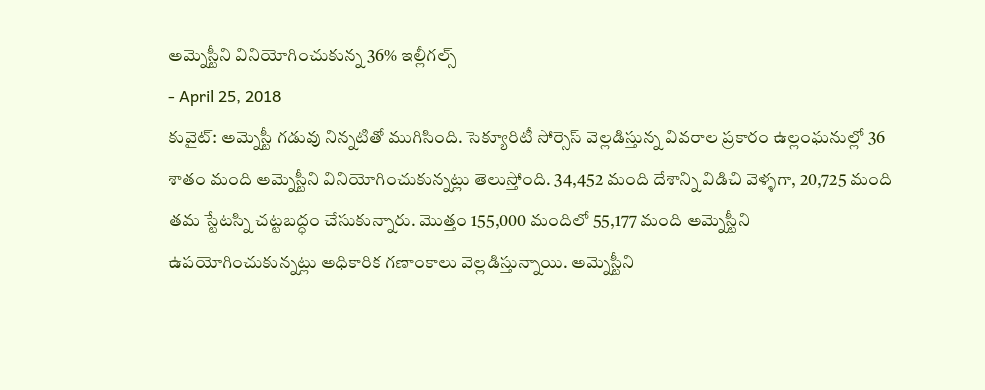అమ్నెస్టీని వినియోగించుకున్న 36% ఇల్లీగల్స్
- April 25, 2018
కువైట్: అమ్నెస్టీ గడువు నిన్నటితో ముగిసింది. సెక్యూరిటీ సోర్సెస్ వెల్లడిస్తున్న వివరాల ప్రకారం ఉల్లంఘనుల్లో 36 శాతం మంది అమ్నెస్టీని వినియోగించుకున్నట్లు తెలుస్తోంది. 34,452 మంది దేశాన్ని విడిచి వెళ్ళగా, 20,725 మంది తమ స్టేటస్ని చట్టబద్ధం చేసుకున్నారు. మొత్తం 155,000 మందిలో 55,177 మంది అమ్నెస్టీని ఉపయోగించుకున్నట్లు అధికారిక గణాంకాలు వెల్లడిస్తున్నాయి. అమ్నెస్టీని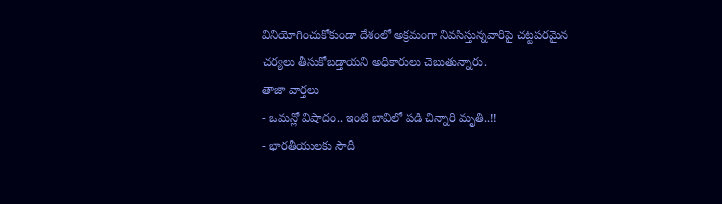వినియోగించుకోకుండా దేశంలో అక్రమంగా నివసిస్తున్నవారిపై చట్టపరమైన చర్యలు తీసుకోబడ్తాయని అధికారులు చెబుతున్నారు.
తాజా వార్తలు
- ఒమన్లో విషాదం.. ఇంటి బావిలో పడి చిన్నారి మృతి..!!
- భారతీయులకు సౌదీ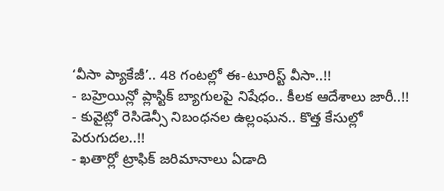‘వీసా ప్యాకేజీ’.. 48 గంటల్లో ఈ-టూరిస్ట్ వీసా..!!
- బహ్రెయిన్లో ప్లాస్టిక్ బ్యాగులపై నిషేధం.. కీలక ఆదేశాలు జారీ..!!
- కువైట్లో రెసిడెన్సీ నిబంధనల ఉల్లంఘన.. కొత్త కేసుల్లో పెరుగుదల..!!
- ఖతార్లో ట్రాఫిక్ జరిమానాలు ఏడాది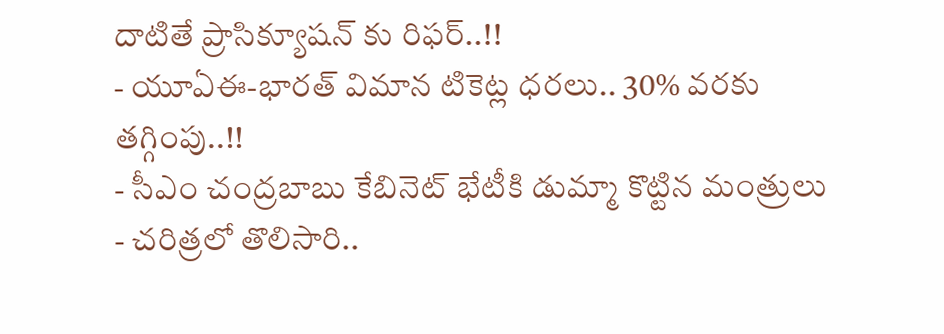దాటితే ప్రాసిక్యూషన్ కు రిఫర్..!!
- యూఏఈ-భారత్ విమాన టికెట్ల ధరలు.. 30% వరకు తగ్గింపు..!!
- సీఎం చంద్రబాబు కేబినెట్ భేటీకి డుమ్మా కొట్టిన మంత్రులు
- చరిత్రలో తొలిసారి..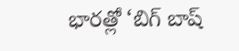భారత్లో ‘బిగ్ బాష్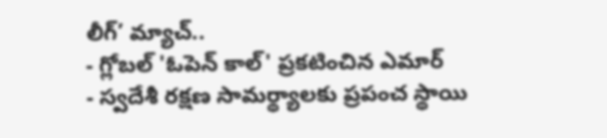లీగ్’ మ్యాచ్..
- గ్లోబల్ 'ఓపెన్ కాల్' ప్రకటించిన ఎమార్
- స్వదేశీ రక్షణ సామర్థ్యాలకు ప్రపంచ స్థాయి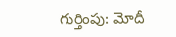గుర్తింపు: మోదీ